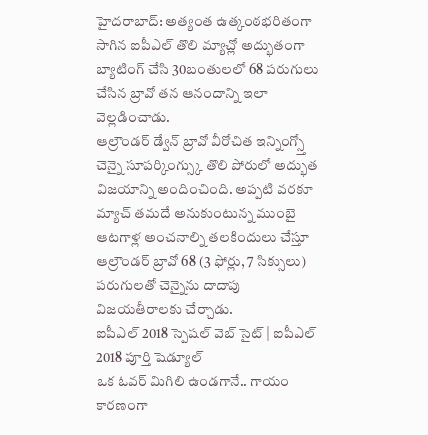హైదరాబాద్: అత్యంత ఉత్కంఠభరితంగా సాగిన ఐపీఎల్ తొలి మ్యాచ్లో అద్భుతంగా బ్యాటింగ్ చేసి 30బంతులలో 68 పరుగులు చేసిన బ్రావో తన ఆనందాన్ని ఇలా వెల్లడించాడు.
ఆల్రౌండర్ డ్వేన్ బ్రావో వీరోచిత ఇన్నింగ్స్తో చెన్నై సూపర్కింగ్స్కు తొలి పోరులో అద్భుత విజయాన్ని అందించింది. అప్పటి వరకూ మ్యాచ్ తమదే అనుకుంటున్న ముంబై ఆటగాళ్ల అంచనాల్ని తలకిందులు చేస్తూ ఆల్రౌండర్ బ్రావో 68 (3 ఫోర్లు, 7 సిక్సులు) పరుగులతో చెన్నైను దాదాపు విజయతీరాలకు చేర్చాడు.
ఐపీఎల్ 2018 స్పెషల్ వెబ్ సైట్ | ఐపీఎల్ 2018 పూర్తి షెడ్యూల్
ఒక ఓవర్ మిగిలి ఉండగానే.. గాయం కారణంగా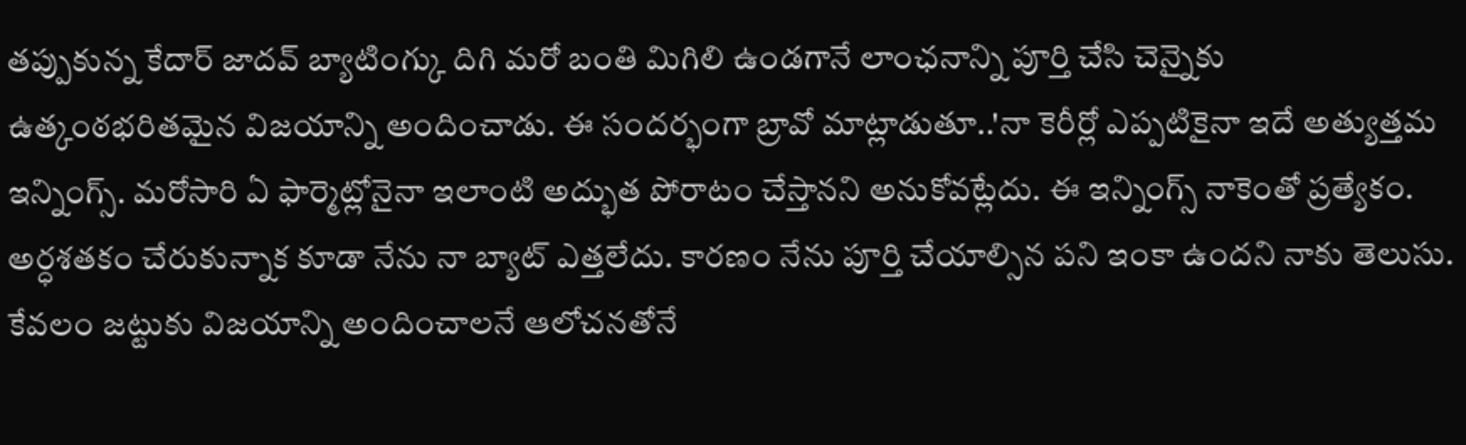తప్పుకున్న కేదార్ జాదవ్ బ్యాటింగ్కు దిగి మరో బంతి మిగిలి ఉండగానే లాంఛనాన్ని పూర్తి చేసి చెన్నైకు ఉత్కంఠభరితమైన విజయాన్ని అందించాడు. ఈ సందర్భంగా బ్రావో మాట్లాడుతూ..'నా కెరీర్లో ఎప్పటికైనా ఇదే అత్యుత్తమ ఇన్నింగ్స్. మరోసారి ఏ ఫార్మెట్లోనైనా ఇలాంటి అద్భుత పోరాటం చేస్తానని అనుకోవట్లేదు. ఈ ఇన్నింగ్స్ నాకెంతో ప్రత్యేకం. అర్ధశతకం చేరుకున్నాక కూడా నేను నా బ్యాట్ ఎత్తలేదు. కారణం నేను పూర్తి చేయాల్సిన పని ఇంకా ఉందని నాకు తెలుసు. కేవలం జట్టుకు విజయాన్ని అందించాలనే ఆలోచనతోనే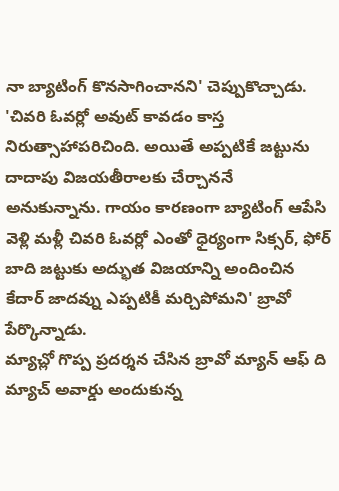నా బ్యాటింగ్ కొనసాగించానని' చెప్పుకొచ్చాడు.
'చివరి ఓవర్లో అవుట్ కావడం కాస్త నిరుత్సాహాపరిచింది. అయితే అప్పటికే జట్టును దాదాపు విజయతీరాలకు చేర్చాననే అనుకున్నాను. గాయం కారణంగా బ్యాటింగ్ ఆపేసి వెళ్లి మళ్లీ చివరి ఓవర్లో ఎంతో ధైర్యంగా సిక్సర్, ఫోర్ బాది జట్టుకు అద్భుత విజయాన్ని అందించిన కేదార్ జాదవ్ను ఎప్పటికీ మర్చిపోమని' బ్రావో పేర్కొన్నాడు.
మ్యాచ్లో గొప్ప ప్రదర్శన చేసిన బ్రావో మ్యాన్ ఆఫ్ ది మ్యాచ్ అవార్డు అందుకున్న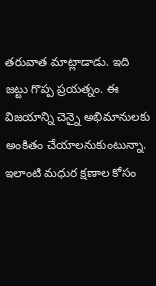తరువాత మాట్లాడాడు. ఇది జట్టు గొప్ప ప్రయత్నం. ఈ విజయాన్ని చెన్నై అభిమానులకు అంకితం చేయాలనుకుంటున్నా. ఇలాంటి మధుర క్షణాల కోసం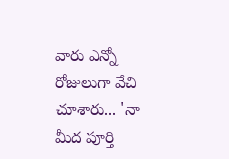వారు ఎన్నో రోజులుగా వేచి చూశారు... 'నా మీద పూర్తి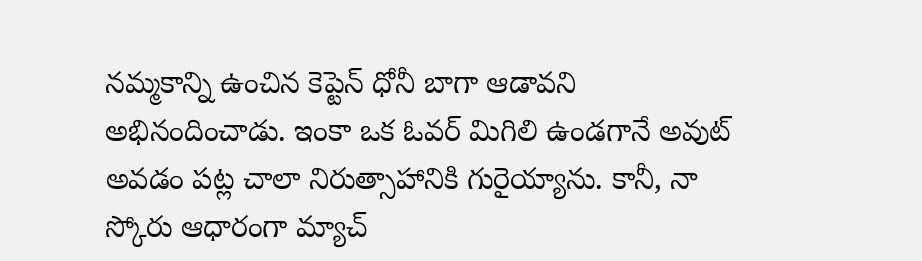నమ్మకాన్ని ఉంచిన కెప్టెన్ ధోనీ బాగా ఆడావని అభినందించాడు. ఇంకా ఒక ఓవర్ మిగిలి ఉండగానే అవుట్ అవడం పట్ల చాలా నిరుత్సాహానికి గురైయ్యాను. కానీ, నా స్కోరు ఆధారంగా మ్యాచ్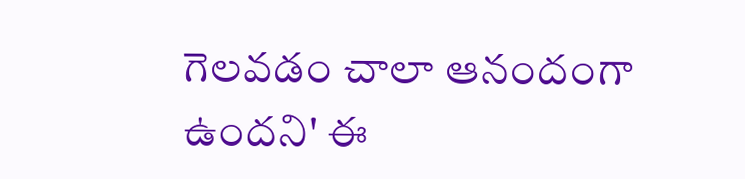గెలవడం చాలా ఆనందంగా ఉందని' ఈ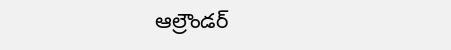ఆల్రౌండర్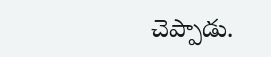చెప్పాడు.